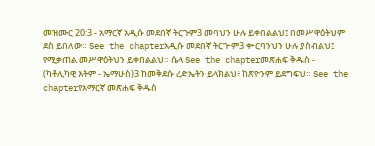መዝሙር 20:3 - አማርኛ አዲሱ መደበኛ ትርጉም3 መባህን ሁሉ ይቀበልልህ፤ በመሥዋዕትህም ደስ ይበለው። See the chapterአዲሱ መደበኛ ትርጒም3 ቍርባንህን ሁሉ ያስብልህ፤ የሚቃጠል መሥዋዕትህን ይቀበልልህ። ሴላ See the chapterመጽሐፍ ቅዱስ - (ካቶሊካዊ እትም - ኤማሁስ)3 ከመቅደሱ ረድኤትን ይላክልህ፥ ከጽዮንም ይደግፍህ። See the chapterየአማርኛ መጽሐፍ ቅዱስ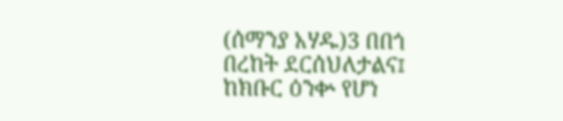(ሰማንያ አሃዱ)3 በበጎ በረከት ደርሰህለታልና፤ ከክቡር ዕንቍ የሆነ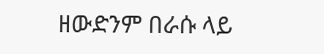ዘውድንም በራሱ ላይ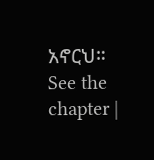አኖርህ። See the chapter |